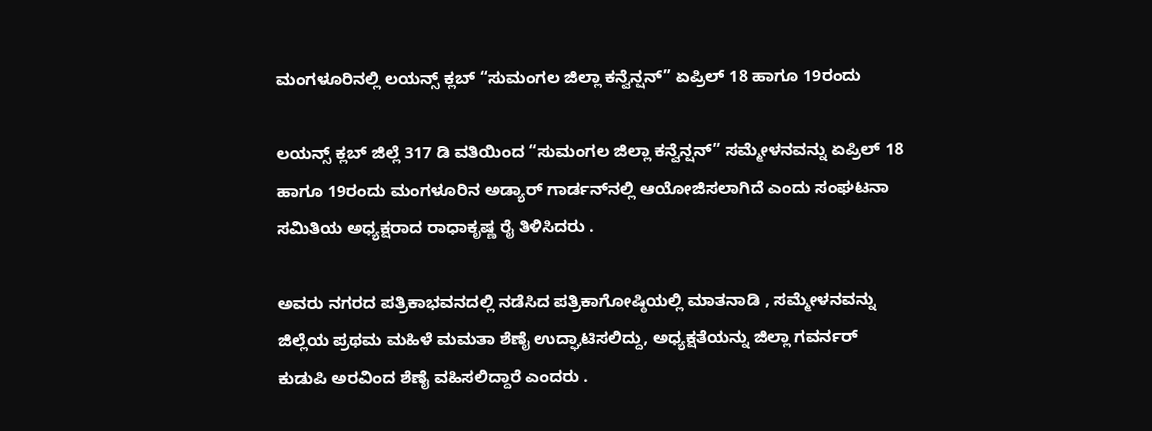ಮಂಗಳೂರಿನಲ್ಲಿ ಲಯನ್ಸ್ ಕ್ಲಬ್ “ಸುಮಂಗಲ ಜಿಲ್ಲಾ ಕನ್ವೆನ್ಷನ್” ಏಪ್ರಿಲ್ 18 ಹಾಗೂ 19ರಂದು

ಲಯನ್ಸ್ ಕ್ಲಬ್ ಜಿಲ್ಲೆ 317 ಡಿ ವತಿಯಿಂದ “ಸುಮಂಗಲ ಜಿಲ್ಲಾ ಕನ್ವೆನ್ಷನ್” ಸಮ್ಮೇಳನವನ್ನು ಏಪ್ರಿಲ್ 18 ಹಾಗೂ 19ರಂದು ಮಂಗಳೂರಿನ ಅಡ್ಯಾರ್ ಗಾರ್ಡನ್‌ನಲ್ಲಿ ಆಯೋಜಿಸಲಾಗಿದೆ ಎಂದು ಸಂಘಟನಾ ಸಮಿತಿಯ ಅಧ್ಯಕ್ಷರಾದ ರಾಧಾಕೃಷ್ಣ ರೈ ತಿಳಿಸಿದರು .

ಅವರು ನಗರದ ಪತ್ರಿಕಾಭವನದಲ್ಲಿ ನಡೆಸಿದ ಪತ್ರಿಕಾಗೋಷ್ಠಿಯಲ್ಲಿ ಮಾತನಾಡಿ , ಸಮ್ಮೇಳನವನ್ನು ಜಿಲ್ಲೆಯ ಪ್ರಥಮ ಮಹಿಳೆ ಮಮತಾ ಶೆಣೈ ಉದ್ಘಾಟಿಸಲಿದ್ದು, ಅಧ್ಯಕ್ಷತೆಯನ್ನು ಜಿಲ್ಲಾ ಗವರ್ನರ್ ಕುಡುಪಿ ಅರವಿಂದ ಶೆಣೈ ವಹಿಸಲಿದ್ದಾರೆ ಎಂದರು .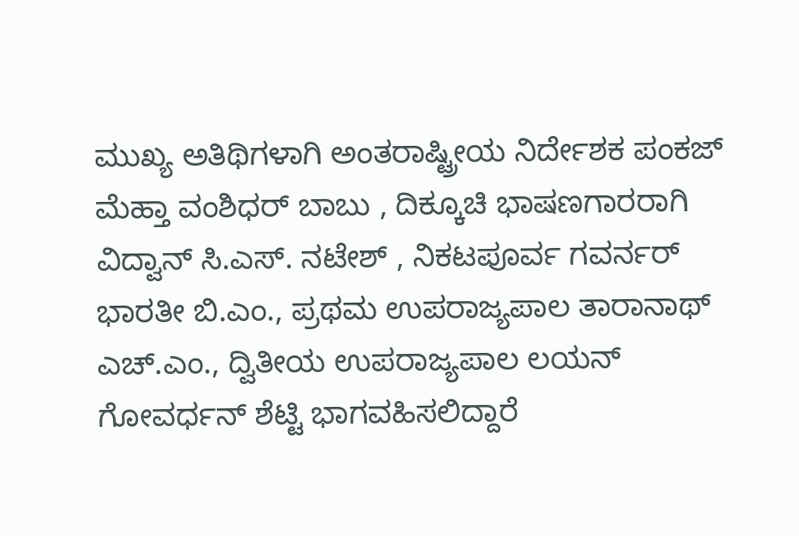ಮುಖ್ಯ ಅತಿಥಿಗಳಾಗಿ ಅಂತರಾಷ್ಟ್ರೀಯ ನಿರ್ದೇಶಕ ಪಂಕಜ್ ಮೆಹ್ತಾ ವಂಶಿಧರ್ ಬಾಬು , ದಿಕ್ಕೂಚಿ ಭಾಷಣಗಾರರಾಗಿ ವಿದ್ವಾನ್ ಸಿ.ಎಸ್. ನಟೇಶ್ , ನಿಕಟಪೂರ್ವ ಗವರ್ನರ್ ಭಾರತೀ ಬಿ.ಎಂ., ಪ್ರಥಮ ಉಪರಾಜ್ಯಪಾಲ ತಾರಾನಾಥ್ ಎಚ್.ಎಂ., ದ್ವಿತೀಯ ಉಪರಾಜ್ಯಪಾಲ ಲಯನ್ ಗೋವರ್ಧನ್ ಶೆಟ್ಟಿ ಭಾಗವಹಿಸಲಿದ್ದಾರೆ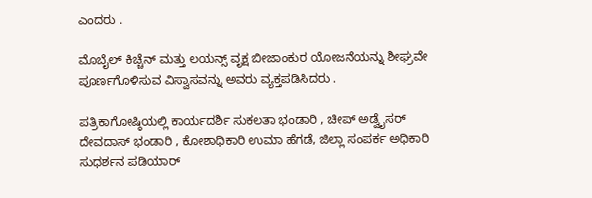ಎಂದರು .

ಮೊಬೈಲ್ ಕಿಚ್ಚೆನ್ ಮತ್ತು ಲಯನ್ಸ್ ವೃಕ್ಷ ಬೀಜಾಂಕುರ ಯೋಜನೆಯನ್ನು ಶೀಘ್ರವೇ ಪೂರ್ಣಗೊಳಿಸುವ ವಿಸ್ವಾಸವನ್ನು ಅವರು ವ್ಯಕ್ತಪಡಿಸಿದರು .

ಪತ್ರಿಕಾಗೋಷ್ಠಿಯಲ್ಲಿ ಕಾರ್ಯದರ್ಶಿ ಸುಕಲತಾ ಭಂಡಾರಿ , ಚೀಪ್ ಅಡ್ವೈಸರ್ ದೇವದಾಸ್ ಭಂಡಾರಿ , ಕೋಶಾಧಿಕಾರಿ ಉಮಾ ಹೆಗಡೆ, ಜಿಲ್ಲಾ ಸಂಪರ್ಕ ಅಧಿಕಾರಿ ಸುಧರ್ಶನ ಪಡಿಯಾರ್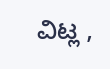ವಿಟ್ಲ ,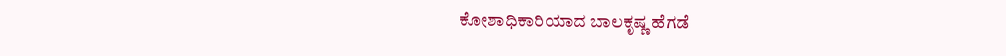ಕೋಶಾಧಿಕಾರಿಯಾದ ಬಾಲಕೃಷ್ಣ ಹೆಗಡೆ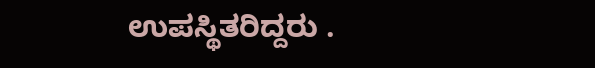ಉಪಸ್ಥಿತರಿದ್ದರು .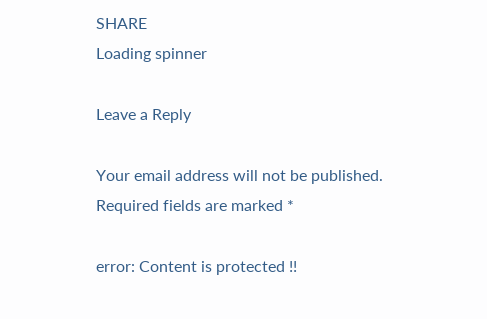SHARE
Loading spinner

Leave a Reply

Your email address will not be published. Required fields are marked *

error: Content is protected !!